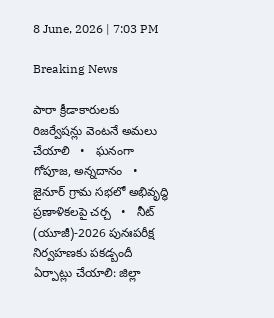8 June, 2026 | 7:03 PM

Breaking News

పారా క్రీడాకారులకు రిజర్వేషన్లు వెంటనే అమలు చేయాలి   •   ఘనంగా గోపూజ, అన్నదానం   •   జైనూర్ గ్రామ సభలో అభివృద్ధి ప్రణాళికలపై చర్చ   •   నీట్ (యూజీ)-2026 పునఃపరీక్ష నిర్వహణకు పకడ్బందీ ఏర్పాట్లు చేయాలి: జిల్లా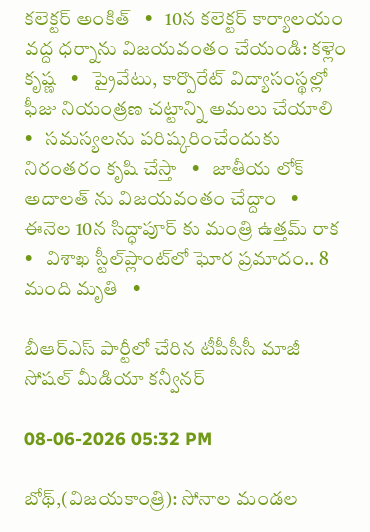కలెక్టర్ అంకిత్   •   10న కలెక్టర్ కార్యాలయం వద్ద ధర్నాను విజయవంతం చేయండి: కళ్లెం కృష్ణ   •   ప్రైవేటు, కార్పొరేట్ విద్యాసంస్థల్లో ఫీజు నియంత్రణ చట్టాన్ని అమలు చేయాలి   •   సమస్యలను పరిష్కరించేందుకు నిరంతరం కృషి చేస్తా   •   జాతీయ లోక్ అదాలత్ ను విజయవంతం చేద్దాం   •   ఈనెల 10న సిద్ధాపూర్ కు మంత్రి ఉత్తమ్ రాక   •   విశాఖ స్టీల్‌ప్లాంట్‌లో ఘోర ప్రమాదం.. 8 మంది మృతి   •

బీఆర్ఎస్ పార్టీలో చేరిన టీపీసీసీ మాజీ సోషల్ మీడియా కన్వీనర్

08-06-2026 05:32 PM

బోథ్,(విజయకాంత్రి): సోనాల మండల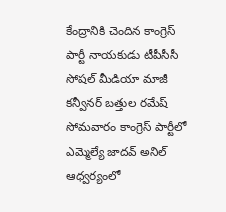కేంద్రానికి చెందిన కాంగ్రెస్ పార్టీ నాయకుడు టీపీసీసీ సోషల్ మీడియా మాజీ కన్వీనర్ బత్తుల రమేష్ సోమవారం కాంగ్రెస్ పార్టీలో ఎమ్మెల్యే జాదవ్ అనిల్ ఆధ్వర్యంలో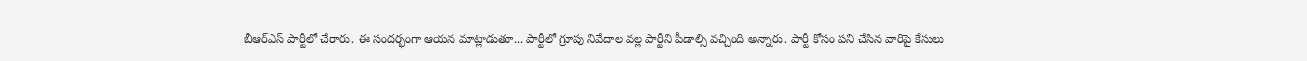బీఆర్ఎస్ పార్టీలో చేరారు. ఈ సందర్భంగా ఆయన మాట్లాడుతూ... పార్టీలో గ్రూపు నివేదాల వల్ల పార్టీని పీడాల్సి వచ్చింది అన్నారు. పార్టీ కోసం పని చేసిన వారిపై కేసులు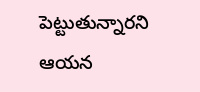పెట్టుతున్నారని ఆయన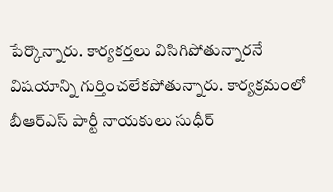పేర్కొన్నారు. కార్యకర్తలు విసిగిపోతున్నారనే విషయాన్ని గుర్తించలేకపోతున్నారు. కార్యక్రమంలో బీఆర్ఎస్ పార్టీ నాయకులు సుధీర్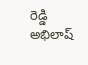రెడ్డి అభిలాష్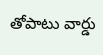తోపాటు వార్డు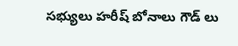సభ్యులు హరీష్ బోనాలు గౌడ్ లు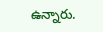ఉన్నారు.